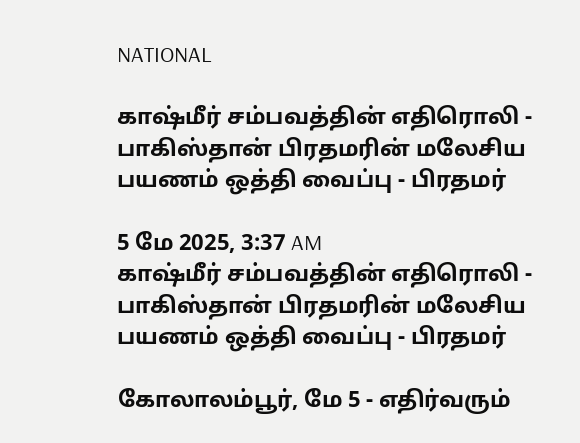NATIONAL

காஷ்மீர் சம்பவத்தின் எதிரொலி - பாகிஸ்தான் பிரதமரின் மலேசிய பயணம் ஒத்தி வைப்பு - பிரதமர்

5 மே 2025, 3:37 AM
காஷ்மீர் சம்பவத்தின் எதிரொலி - பாகிஸ்தான் பிரதமரின் மலேசிய பயணம் ஒத்தி வைப்பு - பிரதமர்

கோலாலம்பூர், மே 5 - எதிர்வரும்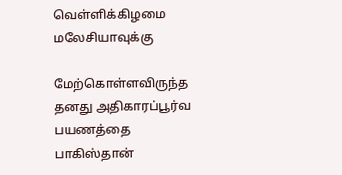வெள்ளிக்கிழமை மலேசியாவுக்கு

மேற்கொள்ளவிருந்த தனது அதிகாரப்பூர்வ பயணத்தை பாகிஸ்தான்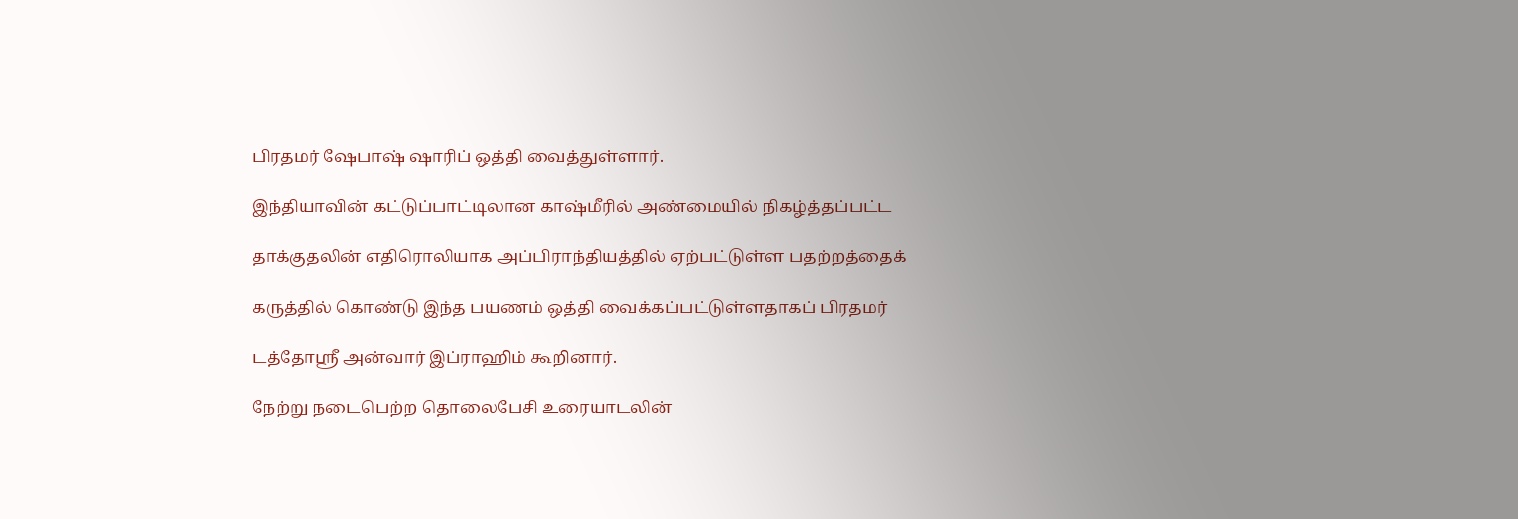பிரதமர் ஷேபாஷ் ஷாரிப் ஒத்தி வைத்துள்ளார்.

இந்தியாவின் கட்டுப்பாட்டிலான காஷ்மீரில் அண்மையில் நிகழ்த்தப்பட்ட

தாக்குதலின் எதிரொலியாக அப்பிராந்தியத்தில் ஏற்பட்டுள்ள பதற்றத்தைக்

கருத்தில் கொண்டு இந்த பயணம் ஒத்தி வைக்கப்பட்டுள்ளதாகப் பிரதமர்

டத்தோஸ்ரீ அன்வார் இப்ராஹிம் கூறினார்.

நேற்று நடைபெற்ற தொலைபேசி உரையாடலின்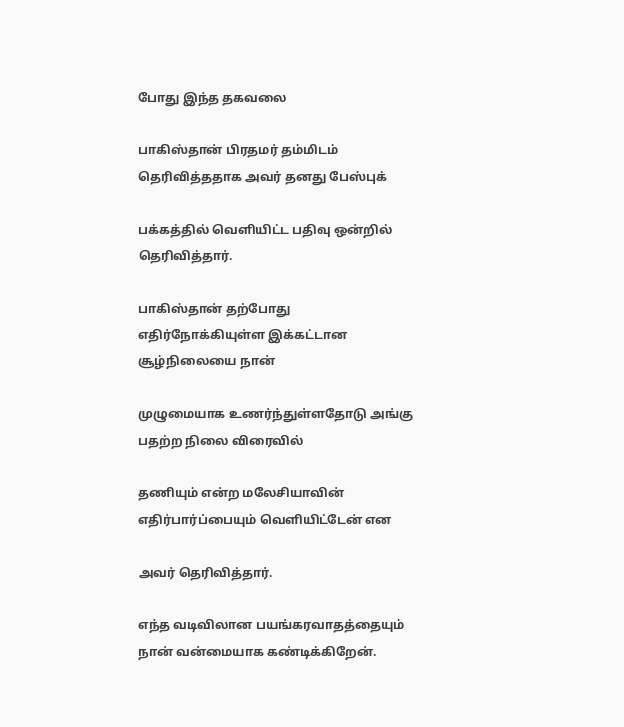போது இந்த தகவலை

பாகிஸ்தான் பிரதமர் தம்மிடம் தெரிவித்ததாக அவர் தனது பேஸ்புக்

பக்கத்தில் வெளியிட்ட பதிவு ஒன்றில் தெரிவித்தார்.

பாகிஸ்தான் தற்போது எதிர்நோக்கியுள்ள இக்கட்டான சூழ்நிலையை நான்

முழுமையாக உணர்ந்துள்ளதோடு அங்கு பதற்ற நிலை விரைவில்

தணியும் என்ற மலேசியாவின் எதிர்பார்ப்பையும் வெளியிட்டேன் என

அவர் தெரிவித்தார்.

எந்த வடிவிலான பயங்கரவாதத்தையும் நான் வன்மையாக கண்டிக்கிறேன்.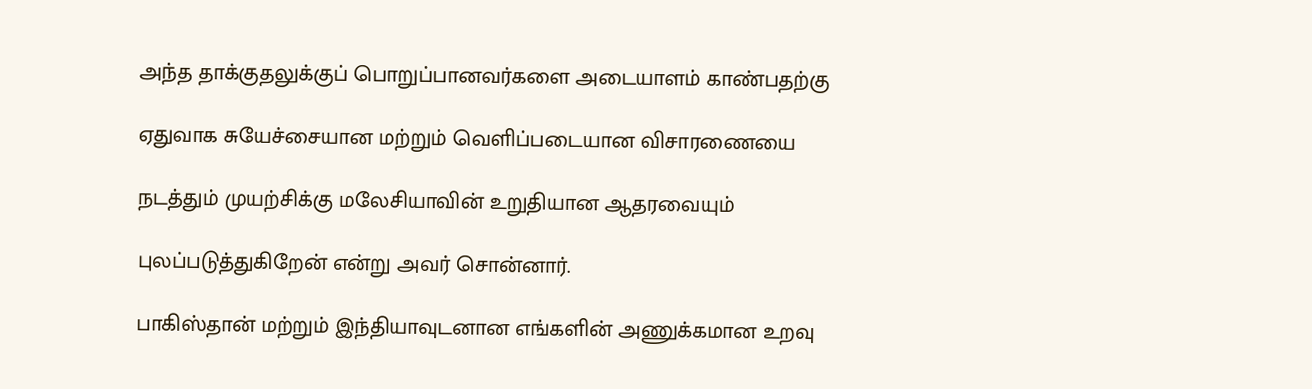அந்த தாக்குதலுக்குப் பொறுப்பானவர்களை அடையாளம் காண்பதற்கு

ஏதுவாக சுயேச்சையான மற்றும் வெளிப்படையான விசாரணையை

நடத்தும் முயற்சிக்கு மலேசியாவின் உறுதியான ஆதரவையும்

புலப்படுத்துகிறேன் என்று அவர் சொன்னார்.

பாகிஸ்தான் மற்றும் இந்தியாவுடனான எங்களின் அணுக்கமான உறவு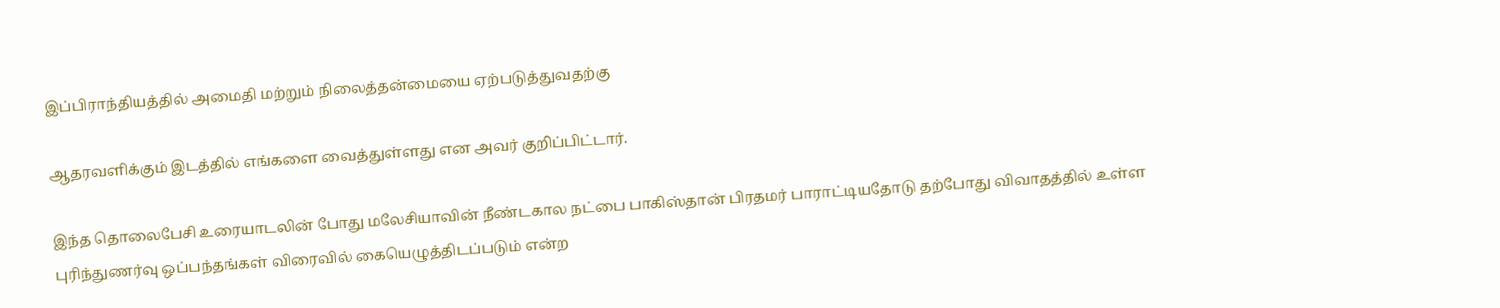இப்பிராந்தியத்தில் அமைதி மற்றும் நிலைத்தன்மையை ஏற்படுத்துவதற்கு

ஆதரவளிக்கும் இடத்தில் எங்களை வைத்துள்ளது என அவர் குறிப்பிட்டார்.

இந்த தொலைபேசி உரையாடலின் போது மலேசியாவின் நீண்டகால நட்பை பாகிஸ்தான் பிரதமர் பாராட்டியதோடு தற்போது விவாதத்தில் உள்ள புரிந்துணர்வு ஒப்பந்தங்கள் விரைவில் கையெழுத்திடப்படும் என்ற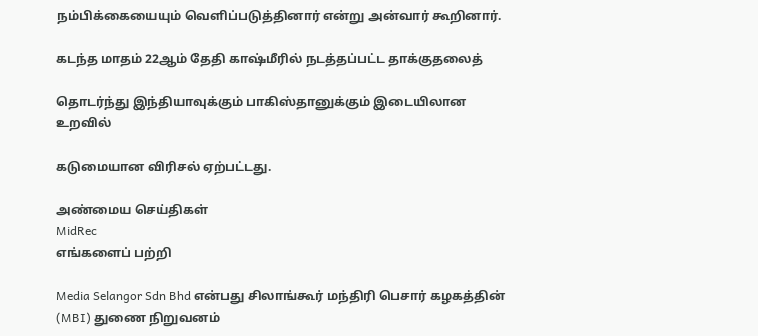நம்பிக்கையையும் வெளிப்படுத்தினார் என்று அன்வார் கூறினார்.

கடந்த மாதம் 22ஆம் தேதி காஷ்மீரில் நடத்தப்பட்ட தாக்குதலைத்

தொடர்ந்து இந்தியாவுக்கும் பாகிஸ்தானுக்கும் இடையிலான உறவில்

கடுமையான விரிசல் ஏற்பட்டது.

அண்மைய செய்திகள்
MidRec
எங்களைப் பற்றி

Media Selangor Sdn Bhd என்பது சிலாங்கூர் மந்திரி பெசார் கழகத்தின் (MBI) துணை நிறுவனம்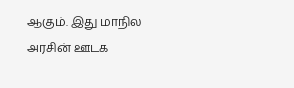ஆகும். இது மாநில அரசின் ஊடக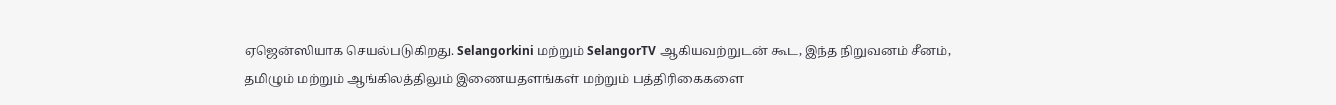ஏஜென்ஸியாக செயல்படுகிறது. Selangorkini மற்றும் SelangorTV ஆகியவற்றுடன் கூட, இந்த நிறுவனம் சீனம், தமிழும் மற்றும் ஆங்கிலத்திலும் இணையதளங்கள் மற்றும் பத்திரிகைகளை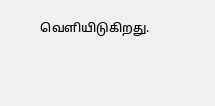வெளியிடுகிறது.